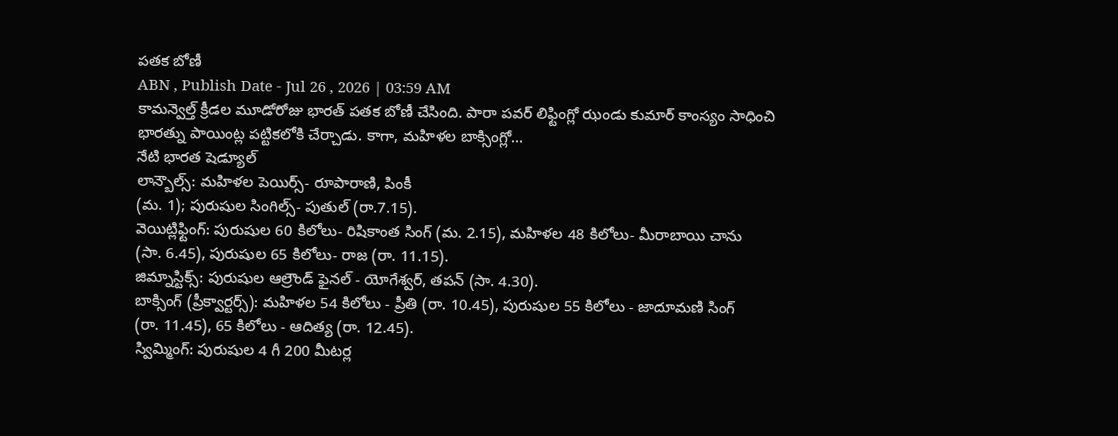పతక బోణీ
ABN , Publish Date - Jul 26 , 2026 | 03:59 AM
కామన్వెల్త్ క్రీడల మూడోరోజు భారత్ పతక బోణీ చేసింది. పారా పవర్ లిఫ్టింగ్లో ఝండు కుమార్ కాంస్యం సాధించి భారత్ను పాయింట్ల పట్టికలోకి చేర్చాడు. కాగా, మహిళల బాక్సింగ్లో...
నేటి భారత షెడ్యూల్
లాన్బౌల్స్: మహిళల పెయిర్స్- రూపారాణి, పింకీ
(మ. 1); పురుషుల సింగిల్స్- పుతుల్ (రా.7.15).
వెయిట్లిఫ్టింగ్: పురుషుల 60 కిలోలు- రిషికాంత సింగ్ (మ. 2.15), మహిళల 48 కిలోలు- మీరాబాయి చాను
(సా. 6.45), పురుషుల 65 కిలోలు- రాజ (రా. 11.15).
జిమ్నాస్టిక్స్: పురుషుల ఆల్రౌండ్ ఫైనల్ - యోగేశ్వర్, తపన్ (సా. 4.30).
బాక్సింగ్ (ప్రీక్వార్టర్స్): మహిళల 54 కిలోలు - ప్రీతి (రా. 10.45), పురుషుల 55 కిలోలు - జాదూమణి సింగ్
(రా. 11.45), 65 కిలోలు - ఆదిత్య (రా. 12.45).
స్విమ్మింగ్: పురుషుల 4 గీ 200 మీటర్ల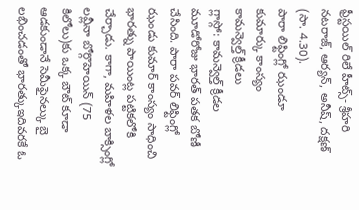ఫ్రీస్టయిల్ రిలే హీట్స్- శ్రీహరి నటరాజ్, ఆర్యన్, అనీష్, దక్షణ్ (సా. 4.30).
పారా లిఫ్టింగ్లో ఝండూ
కుమార్కు కాంస్యం
కామన్వెల్త్ క్రీడలు
గ్లాస్గో: కామన్వెల్త్ క్రీడల మూడోరోజు భారత్ పతక బోణీ చేసింది. పారా పవర్ లిఫ్టింగ్లో ఝండు కుమార్ కాంస్యం సాధించి భారత్ను పాయింట్ల పట్టికలోకి చేర్చాడు. కాగా, మహిళల బాక్సింగ్లో లవ్లీనా బోర్గొహెయిన్ (75 కిలోలు)కు ఒక్క బౌట్ కూడా ఆడకుండానే సెమీఫైనల్కు బై లభించడంతో భారత్కుఇదివరకే ఓ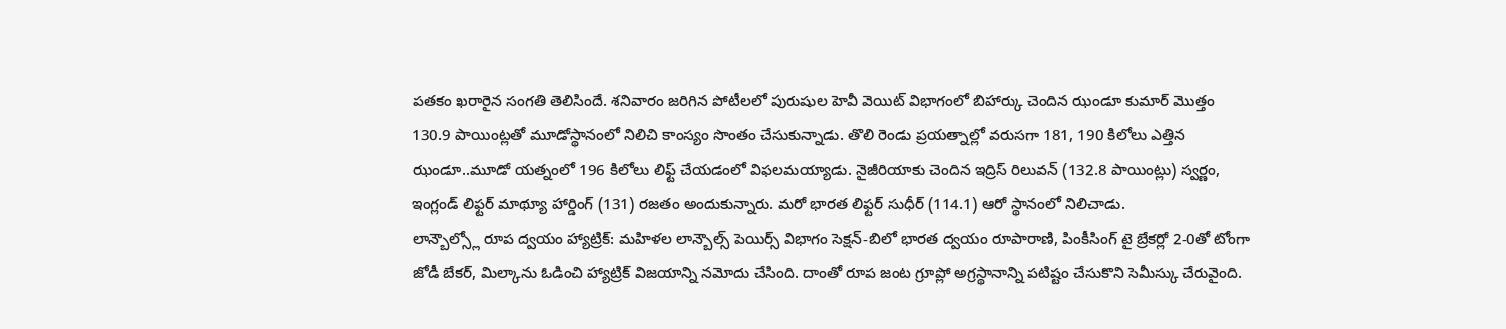పతకం ఖరారైన సంగతి తెలిసిందే. శనివారం జరిగిన పోటీలలో పురుషుల హెవీ వెయిట్ విభాగంలో బిహార్కు చెందిన ఝండూ కుమార్ మొత్తం 130.9 పాయింట్లతో మూడోస్థానంలో నిలిచి కాంస్యం సొంతం చేసుకున్నాడు. తొలి రెండు ప్రయత్నాల్లో వరుసగా 181, 190 కిలోలు ఎత్తిన ఝండూ..మూడో యత్నంలో 196 కిలోలు లిఫ్ట్ చేయడంలో విఫలమయ్యాడు. నైజీరియాకు చెందిన ఇద్రిస్ రిలువన్ (132.8 పాయింట్లు) స్వర్ణం, ఇంగ్లండ్ లిఫ్టర్ మాథ్యూ హార్డింగ్ (131) రజతం అందుకున్నారు. మరో భారత లిఫ్టర్ సుధీర్ (114.1) ఆరో స్థానంలో నిలిచాడు.
లాన్బౌల్స్లో రూప ద్వయం హ్యాట్రిక్: మహిళల లాన్బౌల్స్ పెయిర్స్ విభాగం సెక్షన్-బిలో భారత ద్వయం రూపారాణి, పింకీసింగ్ టై బ్రేకర్లో 2-0తో టోంగా జోడీ బేకర్, మిల్కాను ఓడించి హ్యాట్రిక్ విజయాన్ని నమోదు చేసింది. దాంతో రూప జంట గ్రూప్లో అగ్రస్థానాన్ని పటిష్టం చేసుకొని సెమీస్కు చేరువైంది.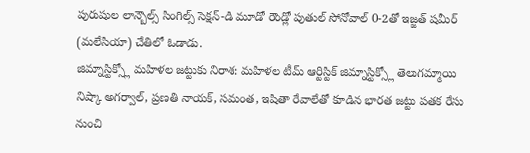పురుషుల లాన్బౌల్స్ సింగిల్స్ సెక్షన్-డి మూడో రౌండ్లో పుతుల్ సోనోవాల్ 0-2తో ఇజ్జత్ షమీర్ (మలేసియా) చేతిలో ఓడాడు.
జిమ్నాస్టిక్స్లో మహిళల జట్టుకు నిరాశ: మహిళల టీమ్ ఆర్టిస్టిక్ జిమ్నాస్టిక్స్లో తెలుగమ్మాయి నిష్కా అగర్వాల్, ప్రణతి నాయక్, సమంత, ఇషితా రేవాలేతో కూడిన భారత జట్టు పతక రేసు నుంచి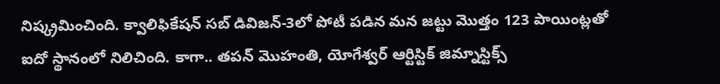నిష్క్రమించింది. క్వాలిఫికేషన్ సబ్ డివిజన్-3లో పోటీ పడిన మన జట్టు మొత్తం 123 పాయింట్లతో ఐదో స్థానంలో నిలిచింది. కాగా.. తపన్ మొహంతి, యోగేశ్వర్ ఆర్టిస్టిక్ జిమ్నాస్టిక్స్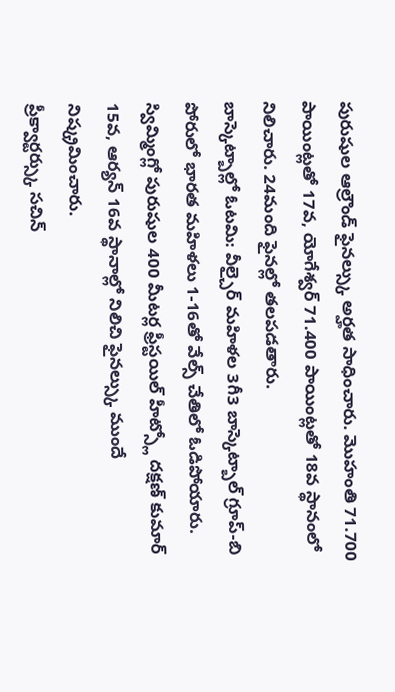పురుషుల ఆల్రౌండ్ ఫైనల్స్కు అర్హత సాధించారు. మొహంతి 71.700 పాయింట్లతో 17వ, యోగేశ్వర్ 71.400 పాయింట్లతో 18వ స్థానంలో నిలిచారు. 24మంది ఫైనల్లో తలపడతారు.
బాస్కెట్బాల్లో ఓటమి: వీల్చైర్ మహిళల 3గీ3 బాస్కెట్బాల్ గ్రూప్-బి పోరులో భారత మహిళలు 1-16తో వేల్స్ చేతిలో ఓడిపోయారు. స్విమ్మింగ్లో పురుషుల 400 మీటర్ల ఫ్రీస్టయిల్ హీట్స్లో దక్షణ్ కుమార్ 15వ, ఆర్యన్ 16వ స్థానాల్లో నిలిచి ఫైనల్స్కు ముందే నిష్క్రమించారు.
ప్రీక్వార్టర్స్కు సచిన్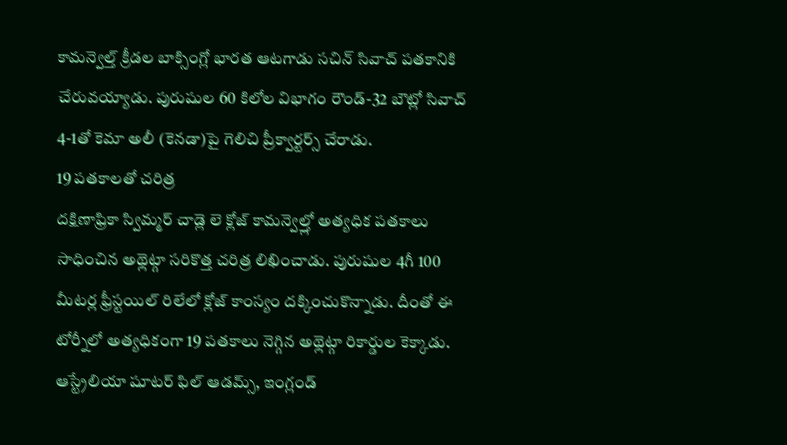కామన్వెల్త్ క్రీడల బాక్సింగ్లో భారత ఆటగాడు సచిన్ సివాచ్ పతకానికి చేరువయ్యాడు. పురుషుల 60 కిలోల విభాగం రౌండ్-32 బౌట్లో సివాచ్ 4-1తో కెమా అలీ (కెనడా)పై గెలిచి ప్రీక్వార్టర్స్ చేరాడు.
19 పతకాలతో చరిత్ర
దక్షిణాఫ్రికా స్విమ్మర్ చాడ్లె లె క్లోజ్ కామన్వెల్త్లో అత్యధిక పతకాలు సాధించిన అథ్లెట్గా సరికొత్త చరిత్ర లిఖించాడు. పురుషుల 4గీ 100 మీటర్ల ఫ్రీస్టయిల్ రిలేలో క్లోజ్ కాంస్యం దక్కించుకొన్నాడు. దీంతో ఈ టోర్నీలో అత్యధికంగా 19 పతకాలు నెగ్గిన అథ్లెట్గా రికార్డుల కెక్కాడు. ఆస్ట్రేలియా షూటర్ ఫిల్ ఆడమ్స్, ఇంగ్లండ్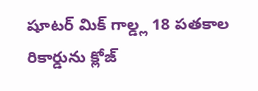షూటర్ మిక్ గాల్డ్ల 18 పతకాల రికార్డును క్లోజ్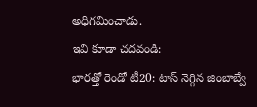అధిగమించాడు.
ఇవి కూడా చదవండి:
భారత్తో రెండో టీ20: టాస్ నెగ్గిన జింబాబ్వే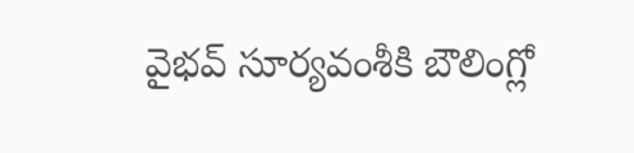వైభవ్ సూర్యవంశీకి బౌలింగ్లో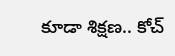కూడా శిక్షణ.. కోచ్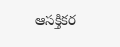ఆసక్తికర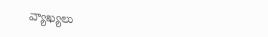వ్యాఖ్యలు